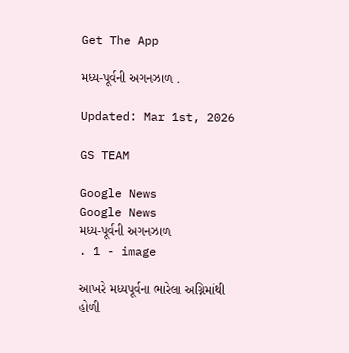Get The App

મધ્ય-પૂર્વની અગનઝાળ .

Updated: Mar 1st, 2026

GS TEAM

Google News
Google News
મધ્ય-પૂર્વની અગનઝાળ                          . 1 - image

આખરે મધ્યપૂર્વના ભારેલા અગ્નિમાંથી હોળી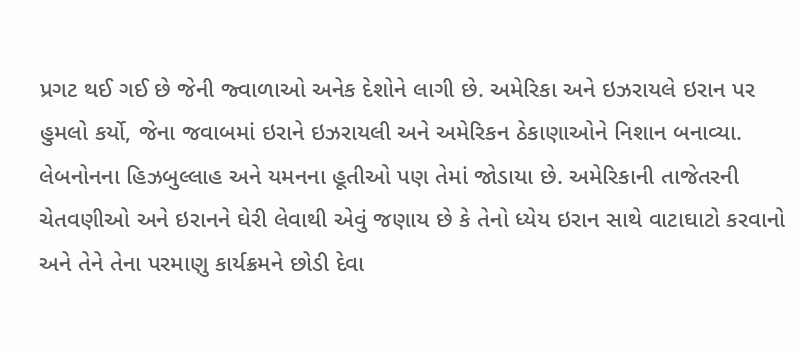પ્રગટ થઈ ગઈ છે જેની જ્વાળાઓ અનેક દેશોને લાગી છે. અમેરિકા અને ઇઝરાયલે ઇરાન પર હુમલો કર્યો, જેના જવાબમાં ઇરાને ઇઝરાયલી અને અમેરિકન ઠેકાણાઓને નિશાન બનાવ્યા. લેબનોનના હિઝબુલ્લાહ અને યમનના હૂતીઓ પણ તેમાં જોડાયા છે. અમેરિકાની તાજેતરની ચેતવણીઓ અને ઇરાનને ઘેરી લેવાથી એવું જણાય છે કે તેનો ધ્યેય ઇરાન સાથે વાટાઘાટો કરવાનો અને તેને તેના પરમાણુ કાર્યક્રમને છોડી દેવા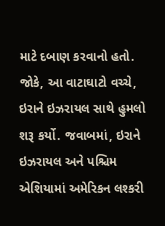માટે દબાણ કરવાનો હતો. જોકે, આ વાટાઘાટો વચ્ચે, ઇરાને ઇઝરાયલ સાથે હુમલો શરૂ કર્યો. જવાબમાં, ઇરાને ઇઝરાયલ અને પશ્ચિમ એશિયામાં અમેરિકન લશ્કરી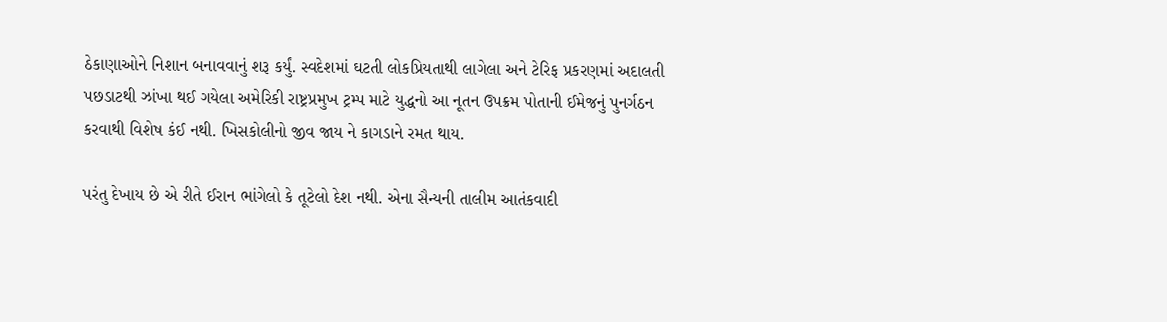ઠેકાણાઓને નિશાન બનાવવાનું શરૂ કર્યું. સ્વદેશમાં ઘટતી લોકપ્રિયતાથી લાગેલા અને ટેરિફ પ્રકરણમાં અદાલતી પછડાટથી ઝાંખા થઈ ગયેલા અમેરિકી રાષ્ટ્રપ્રમુખ ટ્રમ્પ માટે યુદ્ધનો આ નૂતન ઉપક્રમ પોતાની ઈમેજનું પુનર્ગઠન કરવાથી વિશેષ કંઈ નથી. ખિસકોલીનો જીવ જાય ને કાગડાને રમત થાય.

પરંતુ દેખાય છે એ રીતે ઈરાન ભાંગેલો કે તૂટેલો દેશ નથી. એના સૈન્યની તાલીમ આતંકવાદી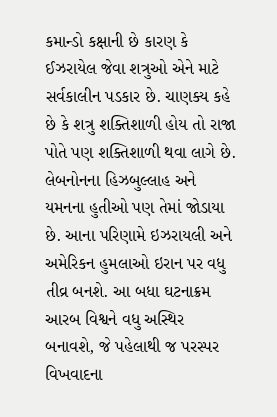કમાન્ડો કક્ષાની છે કારણ કે ઈઝરાયેલ જેવા શત્રુઓ એને માટે સર્વકાલીન પડકાર છે. ચાણક્ય કહે છે કે શત્રુ શક્તિશાળી હોય તો રાજા પોતે પણ શક્તિશાળી થવા લાગે છે. લેબનોનના હિઝબુલ્લાહ અને યમનના હુતીઓ પણ તેમાં જોડાયા છે. આના પરિણામે ઇઝરાયલી અને અમેરિકન હુમલાઓ ઇરાન પર વધુ તીવ્ર બનશે. આ બધા ઘટનાક્રમ આરબ વિશ્વને વધુ અસ્થિર બનાવશે, જે પહેલાથી જ પરસ્પર વિખવાદના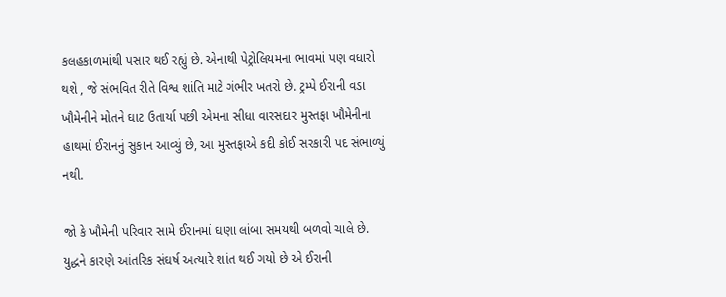કલહકાળમાંથી પસાર થઈ રહ્યું છે. એનાથી પેટ્રોલિયમના ભાવમાં પણ વધારો થશે , જે સંભવિત રીતે વિશ્વ શાંતિ માટે ગંભીર ખતરો છે. ટ્રમ્પે ઈરાની વડા ખૌમેનીને મોતને ઘાટ ઉતાર્યા પછી એમના સીધા વારસદાર મુસ્તફા ખૌમેનીના હાથમાં ઈરાનનું સુકાન આવ્યું છે, આ મુસ્તફાએ કદી કોઈ સરકારી પદ સંભાળ્યું નથી.

જો કે ખૌમેની પરિવાર સામે ઈરાનમાં ઘણા લાંબા સમયથી બળવો ચાલે છે. યુદ્ધને કારણે આંતરિક સંઘર્ષ અત્યારે શાંત થઈ ગયો છે એ ઈરાની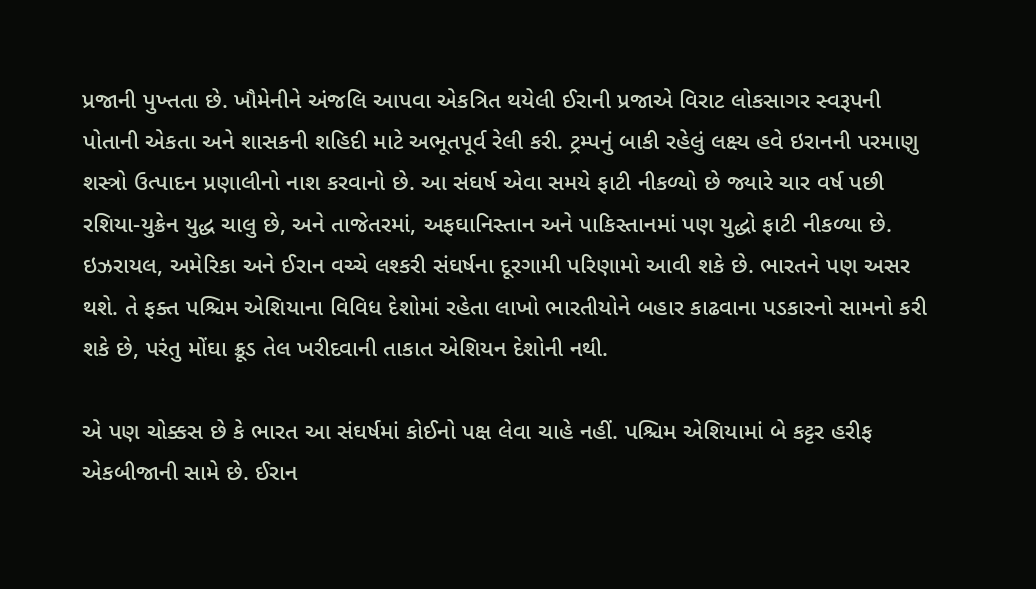પ્રજાની પુખ્તતા છે. ખૌમેનીને અંજલિ આપવા એકત્રિત થયેલી ઈરાની પ્રજાએ વિરાટ લોકસાગર સ્વરૂપની પોતાની એકતા અને શાસકની શહિદી માટે અભૂતપૂર્વ રેલી કરી. ટ્રમ્પનું બાકી રહેલું લક્ષ્ય હવે ઇરાનની પરમાણુ શસ્ત્રો ઉત્પાદન પ્રણાલીનો નાશ કરવાનો છે. આ સંઘર્ષ એવા સમયે ફાટી નીકળ્યો છે જ્યારે ચાર વર્ષ પછી રશિયા-યુક્રેન યુદ્ધ ચાલુ છે, અને તાજેતરમાં, અફઘાનિસ્તાન અને પાકિસ્તાનમાં પણ યુદ્ધો ફાટી નીકળ્યા છે. ઇઝરાયલ, અમેરિકા અને ઈરાન વચ્ચે લશ્કરી સંઘર્ષના દૂરગામી પરિણામો આવી શકે છે. ભારતને પણ અસર થશે. તે ફક્ત પશ્ચિમ એશિયાના વિવિધ દેશોમાં રહેતા લાખો ભારતીયોને બહાર કાઢવાના પડકારનો સામનો કરી શકે છે, પરંતુ મોંઘા ક્રૂડ તેલ ખરીદવાની તાકાત એશિયન દેશોની નથી.

એ પણ ચોક્કસ છે કે ભારત આ સંઘર્ષમાં કોઈનો પક્ષ લેવા ચાહે નહીં. પશ્ચિમ એશિયામાં બે કટ્ટર હરીફ એકબીજાની સામે છે. ઈરાન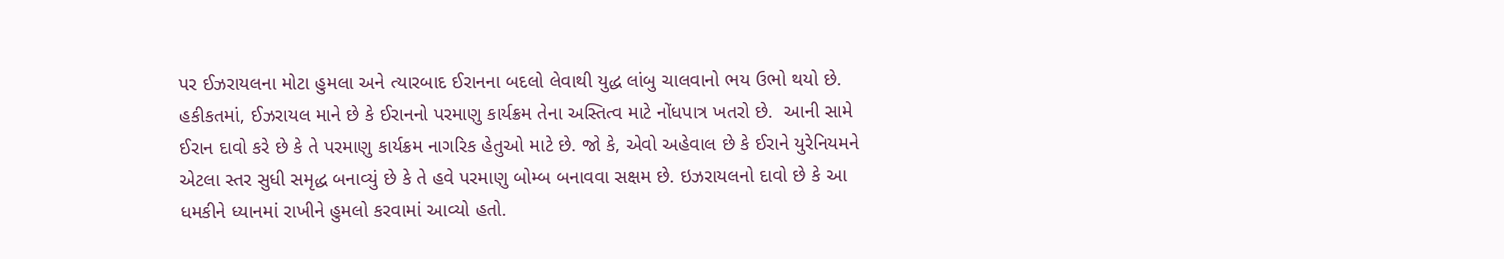પર ઈઝરાયલના મોટા હુમલા અને ત્યારબાદ ઈરાનના બદલો લેવાથી યુદ્ધ લાંબુ ચાલવાનો ભય ઉભો થયો છે. હકીકતમાં, ઈઝરાયલ માને છે કે ઈરાનનો પરમાણુ કાર્યક્રમ તેના અસ્તિત્વ માટે નોંધપાત્ર ખતરો છે.  આની સામે ઈરાન દાવો કરે છે કે તે પરમાણુ કાર્યક્રમ નાગરિક હેતુઓ માટે છે. જો કે, એવો અહેવાલ છે કે ઈરાને યુરેનિયમને એટલા સ્તર સુધી સમૃદ્ધ બનાવ્યું છે કે તે હવે પરમાણુ બોમ્બ બનાવવા સક્ષમ છે. ઇઝરાયલનો દાવો છે કે આ ધમકીને ધ્યાનમાં રાખીને હુમલો કરવામાં આવ્યો હતો.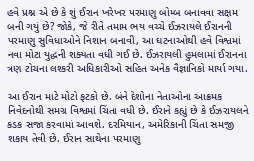હવે પ્રશ્ન એ છે કે શું ઈરાન ખરેખર પરમાણુ બોમ્બ બનાવવા સક્ષમ બની ગયું છે? જોકે, જે રીતે તમામ ભય વચ્ચે ઈઝરાયલે ઈરાનની પરમાણુ સુવિધાઓને નિશાન બનાવી, આ ઘટનાઓથી હવે વિશ્વમાં નવા મોટા યુદ્ધની શક્યતા વધી ગઈ છે. ઈઝરાયલી હુમલામાં ઈરાનના ત્રણ ટોચના લશ્કરી અધિકારીઓ સહિત અનેક વૈજ્ઞાનિકો માર્યા ગયા.

આ ઈરાન માટે મોટો ફટકો છે. બંને દેશોના નેતાઓના આક્રમક નિવેદનોથી સમગ્ર વિશ્વમાં ચિંતા વધી છે. ઈરાને કહ્યું છે કે ઈઝરાયલને કડક સજા કરવામાં આવશે. દરમિયાન, અમેરિકાની ચિંતા સમજી શકાય તેવી છે. ઈરાન સાથેના પરમાણુ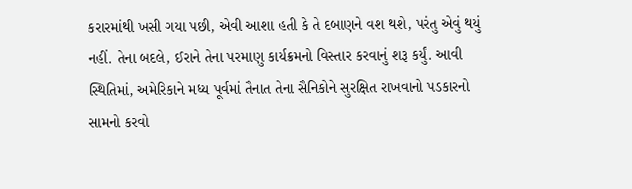કરારમાંથી ખસી ગયા પછી, એવી આશા હતી કે તે દબાણને વશ થશે, પરંતુ એવું થયું નહીં. તેના બદલે, ઈરાને તેના પરમાણુ કાર્યક્રમનો વિસ્તાર કરવાનું શરૂ કર્યું. આવી સ્થિતિમાં, અમેરિકાને મધ્ય પૂર્વમાં તૈનાત તેના સૈનિકોને સુરક્ષિત રાખવાનો પડકારનો સામનો કરવો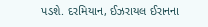પડશે. દરમિયાન, ઈઝરાયલ ઈરાનના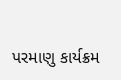પરમાણુ કાર્યક્રમ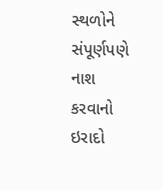સ્થળોને સંપૂર્ણપણે નાશ કરવાનો ઇરાદો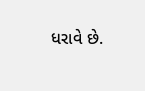ધરાવે છે.